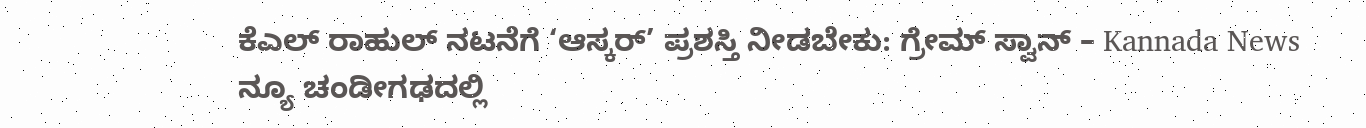ಕೆಎಲ್ ರಾಹುಲ್ ನಟನೆಗೆ ‘ಆಸ್ಕರ್’ ಪ್ರಶಸ್ತಿ ನೀಡಬೇಕು: ಗ್ರೇಮ್ ಸ್ವಾನ್ – Kannada News
ನ್ಯೂ ಚಂಡೀಗಢದಲ್ಲಿ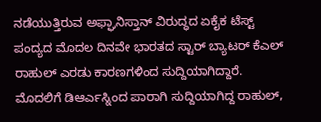ನಡೆಯುತ್ತಿರುವ ಅಫ್ಘಾನಿಸ್ತಾನ್ ವಿರುದ್ಧದ ಏಕೈಕ ಟೆಸ್ಟ್ ಪಂದ್ಯದ ಮೊದಲ ದಿನವೇ ಭಾರತದ ಸ್ಟಾರ್ ಬ್ಯಾಟರ್ ಕೆಎಲ್ ರಾಹುಲ್ ಎರಡು ಕಾರಣಗಳಿಂದ ಸುದ್ದಿಯಾಗಿದ್ದಾರೆ. ಮೊದಲಿಗೆ ಡಿಆರ್ಎಸ್ನಿಂದ ಪಾರಾಗಿ ಸುದ್ದಿಯಾಗಿದ್ದ ರಾಹುಲ್,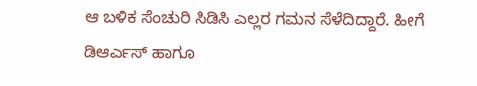ಆ ಬಳಿಕ ಸೆಂಚುರಿ ಸಿಡಿಸಿ ಎಲ್ಲರ ಗಮನ ಸೆಳೆದಿದ್ದಾರೆ. ಹೀಗೆ ಡಿಆರ್ಎಸ್ ಹಾಗೂ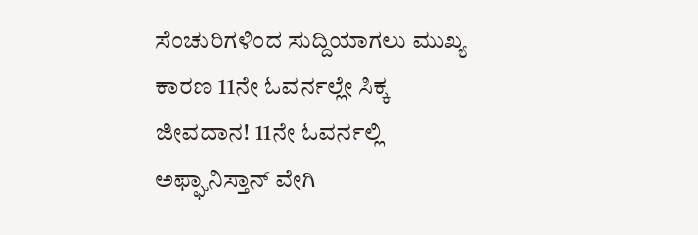ಸೆಂಚುರಿಗಳಿಂದ ಸುದ್ದಿಯಾಗಲು ಮುಖ್ಯ ಕಾರಣ 11ನೇ ಓವರ್ನಲ್ಲೇ ಸಿಕ್ಕ ಜೀವದಾನ! 11ನೇ ಓವರ್ನಲ್ಲಿ ಅಫ್ಘಾನಿಸ್ತಾನ್ ವೇಗಿ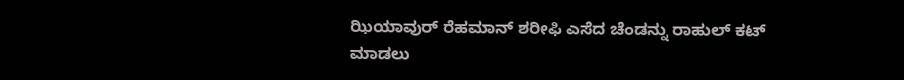ಝಿಯಾವುರ್ ರೆಹಮಾನ್ ಶರೀಫಿ ಎಸೆದ ಚೆಂಡನ್ನು ರಾಹುಲ್ ಕಟ್ ಮಾಡಲು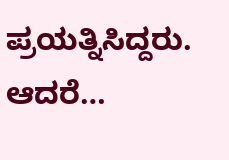ಪ್ರಯತ್ನಿಸಿದ್ದರು. ಆದರೆ…